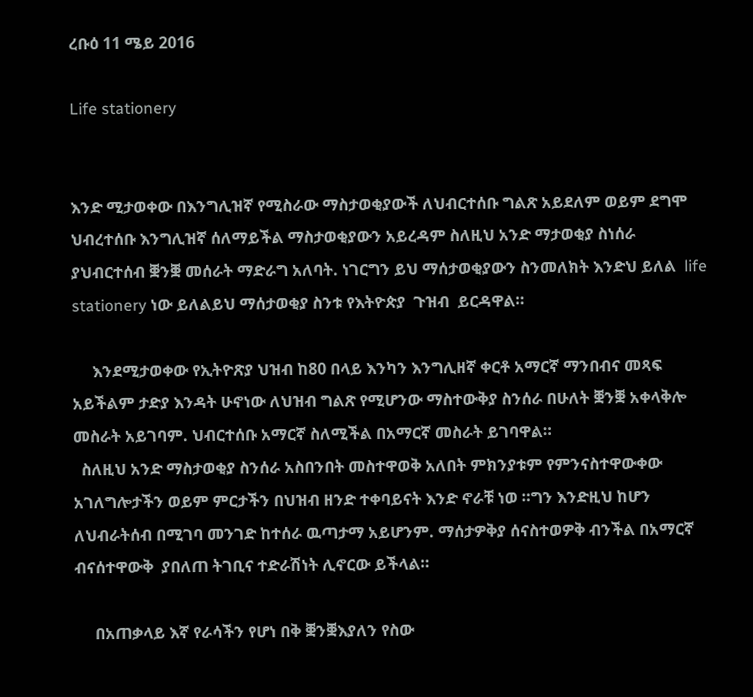ረቡዕ 11 ሜይ 2016

Life stationery


እንድ ሚታወቀው በእንግሊዝኛ የሚስራው ማስታወቂያውች ለህብርተሰቡ ግልጽ አይደለም ወይም ደግሞ ህብረተሰቡ እንግሊዝኛ ሰለማይችል ማስታወቂያውን አይረዳም ስለዚህ አንድ ማታወቂያ ስነሰራ ያህብርተሰብ ቛንቛ መሰራት ማድራግ አለባት. ነገርግን ይህ ማሰታወቂያውን ስንመለክት እንድህ ይለል  life stationery ነው ይለልይህ ማሰታወቂያ ስንቱ የእትዮጵያ  ጉዝብ  ይርዳዋል።

     እንደሚታወቀው የኢትዮጽያ ህዝብ ከ80 በላይ እንካን እንግሊዘኛ ቀርቶ አማርኛ ማንበብና መጻፍ አይችልም ታድያ እንዳት ሁኖነው ለህዝብ ግልጽ የሚሆንው ማስተውቅያ ስንሰራ በሁለት ቛንቛ አቀላቅሎ መስራት አይገባም. ህብርተሰቡ አማርኛ ስለሚችል በአማርኛ መስራት ይገባዋል።
  ስለዚህ አንድ ማስታወቂያ ስንሰራ አስበንበት መስተዋወቅ አለበት ምክንያቱም የምንናስተዋውቀው አገለግሎታችን ወይም ምርታችን በህዝብ ዘንድ ተቀባይናት እንድ ኖራቹ ነወ ።ግን እንድዚህ ከሆን ለህብራትሰብ በሚገባ መንገድ ከተሰራ ዉጣታማ አይሆንም. ማሰታዎቅያ ሰናስተወዎቅ ብንችል በአማርኛ ብናሰተዋውቅ  ያበለጠ ትገቢና ተድራሽነት ሊኖርው ይችላል።

     በአጠቃላይ እኛ የራሳችን የሆነ በቅ ቛንቛእያለን የስው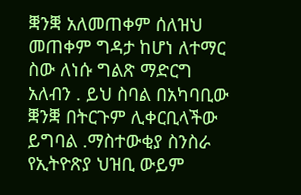ቛንቛ አለመጠቀም ሰለዝህ መጠቀም ግዳታ ከሆነ ለተማር ስው ለነሱ ግልጽ ማድርግ አለብን . ይህ ስባል በአካባቢው ቛንቛ በትርጉም ሊቀርቢላችው ይግባል .ማስተውቂያ ስንስራ የኢትዮጽያ ህዝቢ ውይም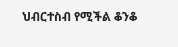ህብርተስብ የሚችል ቆንቆ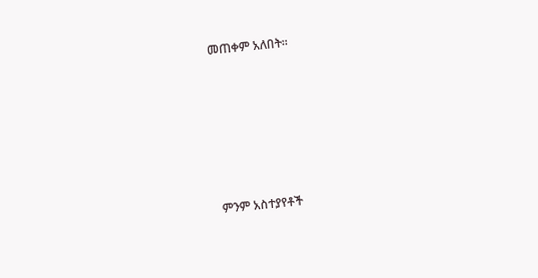መጠቀም አለበት።






ምንም አስተያየቶች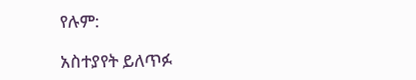የሉም:

አስተያየት ይለጥፉ